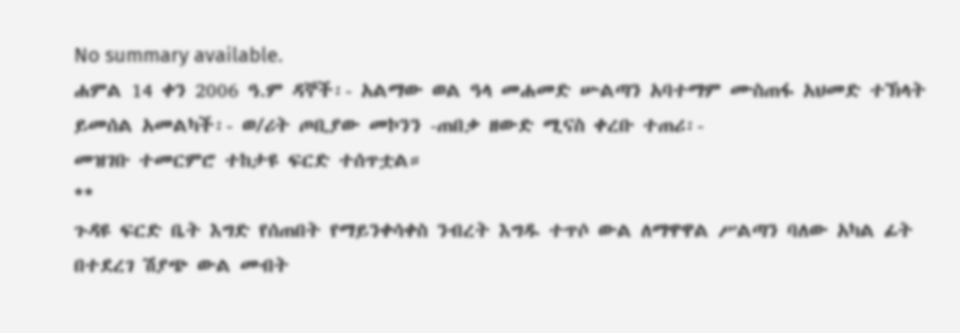No summary available.
ሐምል 14 ቀን 2006 ዓ.ም ዳኞች፡- አልማው ወል ዓላ መሐመድ ሡልጣን አባተማም ሙስጠፋ አህመድ ተኽላት ይመሰል አመልካች፡- ወ/ሪት ጦቢያው መኮንን -ጠበቃ ዘውድ ሚናስ ቀረቡ ተጠሪ፡-
መዝገቡ ተመርምሮ ተከታዩ ፍርድ ተሰጥቷል።
**
ጉዳዩ ፍርድ ቤት እግድ የሰጠበት የማይንቀሳቀስ ንብረት እግዱ ተጥሶ ውል ለማዋዋል ሥልጣን ባለው አካል ፊት በተደረገ ሽያጭ ውል መብት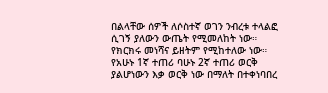በልላቸው ሰዎች ለሶስተኛ ወገን ንብረቱ ተላልፎ ሲገኝ ያለውን ውጤት የሚመለከት ነው።
የክርክሩ መነሻና ይዘትም የሚከተለው ነው።
የአሁኑ 1ኛ ተጠሪ ባሁኑ 2ኛ ተጠሪ ወርቅ ያልሆነውን እቃ ወርቅ ነው በማለት በተቀነባበረ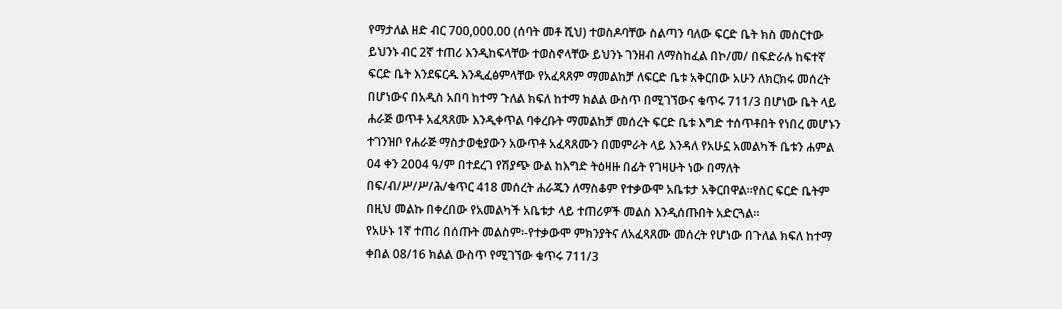የማታለል ዘድ ብር 700,000.00 (ሰባት መቶ ሺህ) ተወስዶባቸው ስልጣን ባለው ፍርድ ቤት ክስ መስርተው ይህንኑ ብር 2ኛ ተጠሪ እንዲከፍላቸው ተወስኖላቸው ይህንኑ ገንዘብ ለማስከፈል በኮ/መ/ በፍድራሉ ከፍተኛ ፍርድ ቤት እንደፍርዱ እንዲፈፅምላቸው የአፈጻጸም ማመልከቻ ለፍርድ ቤቱ አቅርበው አሁን ለክርክሩ መሰረት በሆነውና በአዲስ አበባ ከተማ ጉለል ክፍለ ከተማ ክልል ውስጥ በሚገኘውና ቁጥሩ 711/3 በሆነው ቤት ላይ ሐራጅ ወጥቶ አፈጻጸሙ እንዲቀጥል ባቀረቡት ማመልከቻ መሰረት ፍርድ ቤቱ እግድ ተሰጥቶበት የነበረ መሆኑን ተገንዝቦ የሐራጅ ማስታወቂያውን አውጥቶ አፈጻጸሙን በመምራት ላይ እንዳለ የአሁኗ አመልካች ቤቱን ሐምል 04 ቀን 2004 ዓ/ም በተደረገ የሽያጭ ውል ከእግድ ትዕዛዙ በፊት የገዛሁት ነው በማለት በፍ/ብ/ሥ/ሥ/ሕ/ቁጥር 418 መሰረት ሐራጁን ለማስቆም የተቃውሞ አቤቱታ አቅርበዋል።የስር ፍርድ ቤትም በዚህ መልኩ በቀረበው የአመልካች አቤቱታ ላይ ተጠሪዎች መልስ እንዲሰጡበት አድርጓል።
የአሁኑ 1ኛ ተጠሪ በሰጡት መልስም፡-የተቃውሞ ምክንያትና ለአፈጻጸሙ መሰረት የሆነው በጉለል ክፍለ ከተማ ቀበል 08/16 ክልል ውስጥ የሚገኘው ቁጥሩ 711/3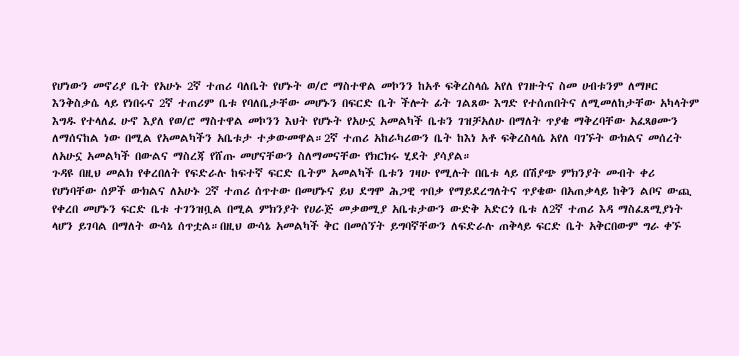የሆነውን መኖሪያ ቤት የአሁኑ 2ኛ ተጠሪ ባለቤት የሆኑት ወ/ሮ ማስተዋል መኮንን ከአቶ ፍቅረስላሴ አየለ የገዙትና ስመ ሀብቱንም ለማዞር እንቅስቃሴ ላይ የነበሩና 2ኛ ተጠሪም ቤቱ የባለቤታቸው መሆኑን በፍርድ ቤት ችሎት ፊት ገልጸው እግድ የተሰጠበትና ለሚመለከታቸው አካላትም እግዱ የተላለፈ ሁኖ እያለ የወ/ሮ ማስተዋል መኮንን እህት የሆኑት የአሁኗ አመልካች ቤቱን ገዝቻአለሁ በማለት ጥያቄ ማቅረባቸው አፈጻፀሙን ለማሰናከል ነው በሚል የአመልካችን አቤቱታ ተቃውመዋል።2ኛ ተጠሪ አከራካሪውን ቤት ከእነ አቶ ፍቅረስላሴ አየለ ባገኙት ውክልና መሰረት ለአሁኗ አመልካች በውልና ማስረጃ የሸጡ መሆናቸውን ስለማመናቸው የክርክሩ ሂደት ያሳያል።
ጉዳዩ በዚህ መልክ የቀረበለት የፍድራሉ ከፍተኛ ፍርድ ቤትም አመልካች ቤቱን ገዛሁ የሚሉት በቤቱ ላይ በሽያጭ ምክንያት መብት ቀሪ የሆነባቸው ሰዎች ውክልና ለአሁኑ 2ኛ ተጠሪ ሰጥተው በመሆኑና ይህ ደግሞ ሕጋዊ ጥበቃ የማይደረግለትና ጥያቄው በአጠቃላይ ከቅን ልቦና ውጪ የቀረበ መሆኑን ፍርድ ቤቱ ተገንዝቧል በሚል ምክንያት የሀራጅ መቃወሚያ አቤቱታውን ውድቅ አድርጎ ቤቱ ለ2ኛ ተጠሪ እዳ ማስፈጸሚያነት ላሆን ይገባል በማለት ውሳኔ ሰጥቷል።በዚህ ውሳኔ አመልካች ቅር በመሰኘት ይግባኛቸውን ለፍድራሉ ጠቅላይ ፍርድ ቤት አቅርበውም ግራ ቀኙ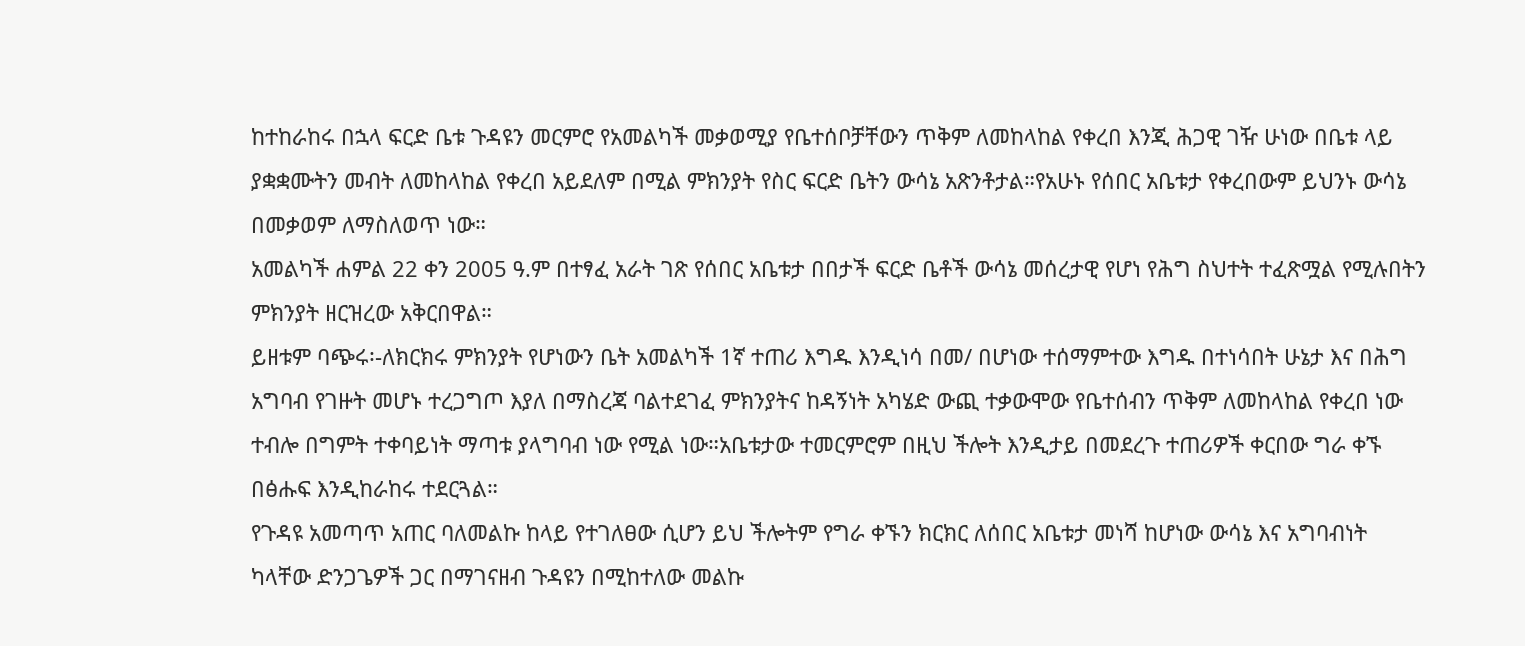ከተከራከሩ በኋላ ፍርድ ቤቱ ጉዳዩን መርምሮ የአመልካች መቃወሚያ የቤተሰቦቻቸውን ጥቅም ለመከላከል የቀረበ እንጂ ሕጋዊ ገዥ ሁነው በቤቱ ላይ ያቋቋሙትን መብት ለመከላከል የቀረበ አይደለም በሚል ምክንያት የስር ፍርድ ቤትን ውሳኔ አጽንቶታል።የአሁኑ የሰበር አቤቱታ የቀረበውም ይህንኑ ውሳኔ በመቃወም ለማስለወጥ ነው።
አመልካች ሐምል 22 ቀን 2005 ዓ.ም በተፃፈ አራት ገጽ የሰበር አቤቱታ በበታች ፍርድ ቤቶች ውሳኔ መሰረታዊ የሆነ የሕግ ስህተት ተፈጽሟል የሚሉበትን ምክንያት ዘርዝረው አቅርበዋል።
ይዘቱም ባጭሩ፡-ለክርክሩ ምክንያት የሆነውን ቤት አመልካች 1ኛ ተጠሪ እግዱ እንዲነሳ በመ/ በሆነው ተሰማምተው እግዱ በተነሳበት ሁኔታ እና በሕግ አግባብ የገዙት መሆኑ ተረጋግጦ እያለ በማስረጃ ባልተደገፈ ምክንያትና ከዳኝነት አካሄድ ውጪ ተቃውሞው የቤተሰብን ጥቅም ለመከላከል የቀረበ ነው ተብሎ በግምት ተቀባይነት ማጣቱ ያላግባብ ነው የሚል ነው።አቤቱታው ተመርምሮም በዚህ ችሎት እንዲታይ በመደረጉ ተጠሪዎች ቀርበው ግራ ቀኙ በፅሑፍ እንዲከራከሩ ተደርጓል።
የጉዳዩ አመጣጥ አጠር ባለመልኩ ከላይ የተገለፀው ሲሆን ይህ ችሎትም የግራ ቀኙን ክርክር ለሰበር አቤቱታ መነሻ ከሆነው ውሳኔ እና አግባብነት ካላቸው ድንጋጌዎች ጋር በማገናዘብ ጉዳዩን በሚከተለው መልኩ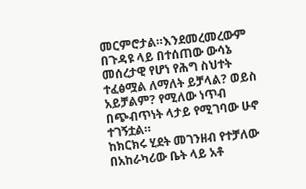መርምሮታል።እንደመረመረውም በጉዳዩ ላይ በተሰጠው ውሳኔ መሰረታዊ የሆነ የሕግ ስህተት ተፈፅሟል ለማለት ይቻላል? ወይስ አይቻልም? የሚለው ነጥብ በጭብጥነት ላታይ የሚገባው ሁኖ ተገኝቷል።
ከክርክሩ ሂደት መገንዘብ የተቻለው በአከራካሪው ቤት ላይ አቶ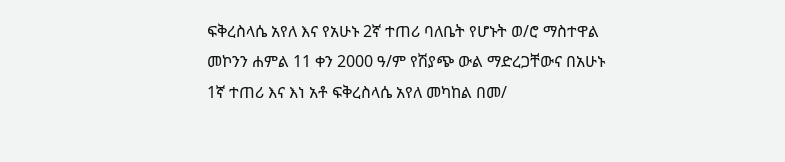ፍቅረስላሴ አየለ እና የአሁኑ 2ኛ ተጠሪ ባለቤት የሆኑት ወ/ሮ ማስተዋል መኮንን ሐምል 11 ቀን 2000 ዓ/ም የሽያጭ ውል ማድረጋቸውና በአሁኑ 1ኛ ተጠሪ እና እነ አቶ ፍቅረስላሴ አየለ መካከል በመ/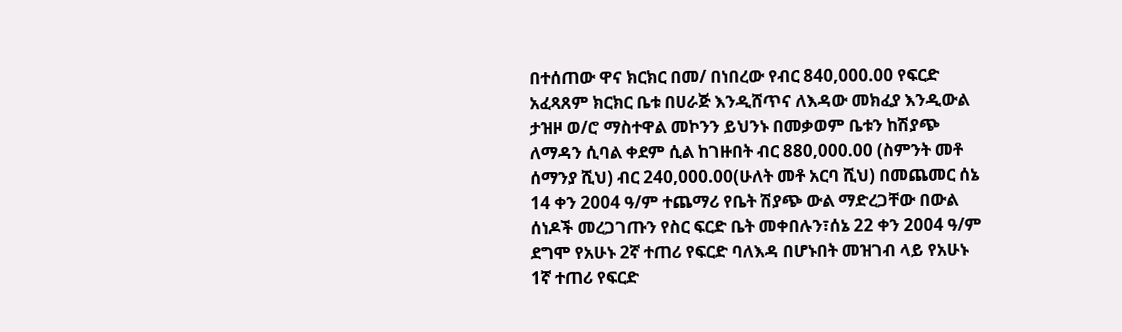በተሰጠው ዋና ክርክር በመ/ በነበረው የብር 840,000.00 የፍርድ አፈጻጸም ክርክር ቤቱ በሀራጅ እንዲሸጥና ለእዳው መክፈያ እንዲውል ታዝዞ ወ/ሮ ማስተዋል መኮንን ይህንኑ በመቃወም ቤቱን ከሽያጭ ለማዳን ሲባል ቀደም ሲል ከገዙበት ብር 880,000.00 (ስምንት መቶ ሰማንያ ሺህ) ብር 240,000.00(ሁለት መቶ አርባ ሺህ) በመጨመር ሰኔ 14 ቀን 2004 ዓ/ም ተጨማሪ የቤት ሽያጭ ውል ማድረጋቸው በውል ሰነዶች መረጋገጡን የስር ፍርድ ቤት መቀበሉን፣ሰኔ 22 ቀን 2004 ዓ/ም ደግሞ የአሁኑ 2ኛ ተጠሪ የፍርድ ባለእዳ በሆኑበት መዝገብ ላይ የአሁኑ 1ኛ ተጠሪ የፍርድ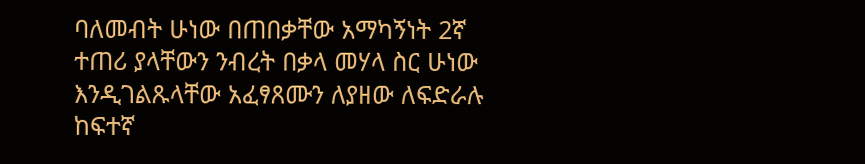ባለመብት ሁነው በጠበቃቸው አማካኝነት 2ኛ ተጠሪ ያላቸውን ንብረት በቃላ መሃላ ስር ሁነው እንዲገልጹላቸው አፈፃጸሙን ለያዘው ለፍድራሉ ከፍተኛ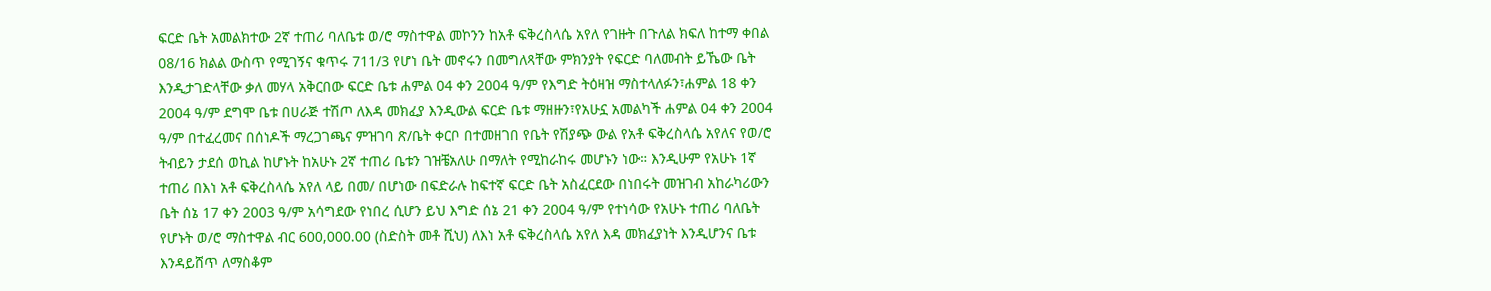ፍርድ ቤት አመልክተው 2ኛ ተጠሪ ባለቤቱ ወ/ሮ ማስተዋል መኮንን ከአቶ ፍቅረስላሴ አየለ የገዙት በጉለል ክፍለ ከተማ ቀበል 08/16 ክልል ውስጥ የሚገኝና ቁጥሩ 711/3 የሆነ ቤት መኖሩን በመግለጻቸው ምክንያት የፍርድ ባለመብት ይኼው ቤት እንዲታገድላቸው ቃለ መሃላ አቅርበው ፍርድ ቤቱ ሐምል 04 ቀን 2004 ዓ/ም የእግድ ትዕዛዝ ማስተላለፉን፣ሐምል 18 ቀን 2004 ዓ/ም ደግሞ ቤቱ በሀራጅ ተሽጦ ለእዳ መክፈያ እንዲውል ፍርድ ቤቱ ማዘዙን፣የአሁኗ አመልካች ሐምል 04 ቀን 2004 ዓ/ም በተፈረመና በሰነዶች ማረጋገጫና ምዝገባ ጽ/ቤት ቀርቦ በተመዘገበ የቤት የሽያጭ ውል የአቶ ፍቅረስላሴ አየለና የወ/ሮ ትብይን ታደሰ ወኪል ከሆኑት ከአሁኑ 2ኛ ተጠሪ ቤቱን ገዝቼአለሁ በማለት የሚከራከሩ መሆኑን ነው። እንዲሁም የአሁኑ 1ኛ ተጠሪ በእነ አቶ ፍቅረስላሴ አየለ ላይ በመ/ በሆነው በፍድራሉ ከፍተኛ ፍርድ ቤት አስፈርደው በነበሩት መዝገብ አከራካሪውን ቤት ሰኔ 17 ቀን 2003 ዓ/ም አሳግደው የነበረ ሲሆን ይህ እግድ ሰኔ 21 ቀን 2004 ዓ/ም የተነሳው የአሁኑ ተጠሪ ባለቤት የሆኑት ወ/ሮ ማስተዋል ብር 600,000.00 (ስድስት መቶ ሺህ) ለእነ አቶ ፍቅረስላሴ አየለ እዳ መክፈያነት እንዲሆንና ቤቱ እንዳይሸጥ ለማስቆም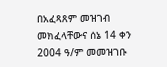በአፈጻጸም መዝገብ መክፈላቸውና ሰኔ 14 ቀን 2004 ዓ/ም መመዝገቡ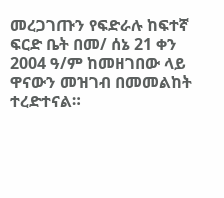መረጋገጡን የፍድራሉ ከፍተኛ ፍርድ ቤት በመ/ ሰኔ 21 ቀን 2004 ዓ/ም ከመዘገበው ላይ ዋናውን መዝገብ በመመልከት ተረድተናል።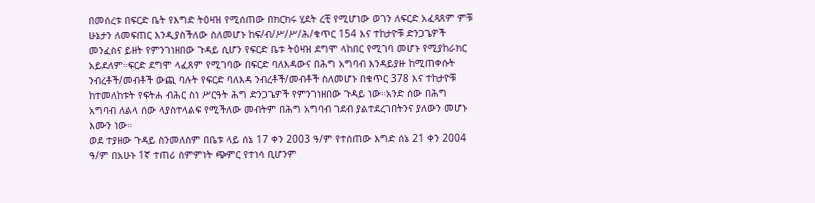በመሰረቱ በፍርድ ቤት የእግድ ትዕዛዝ የሚሰጠው በክርክሩ ሂደት ረቺ የሚሆነው ወገን ለፍርድ አፈጻጸም ምቹ ሁኔታን ለመፍጠር እንዲያስችለው ስለመሆኑ ከፍ/ብ/ሥ/ሥ/ሕ/ቁጥር 154 እና ተከታዮቹ ድንጋጌዎች መንፈስና ይዘት የምንገነዘበው ጉዳይ ሲሆን የፍርድ ቤቱ ትዕዛዝ ደግሞ ላከበር የሚገባ መሆኑ የሚያከራክር አይደለም።ፍርድ ደግሞ ላፈጸም የሚገባው በፍርድ ባለእዳውና በሕግ አግባብ እንዳይያዙ ከሚጠቀሱት ንብረቶች/መብቶች ውጪ ባሉት የፍርድ ባለእዳ ንብረቶች/መብቶች ስለመሆኑ በቁጥር 378 እና ተከታዮቹ ከተመለከቱት የፍትሐ ብሕር ስነ ሥርዓት ሕግ ድንጋጌዎች የምንገነዘበው ጉዳይ ነው።አንድ ሰው በሕግ አግባብ ለልላ ሰው ላያስተላልፍ የሚችለው መብትም በሕግ አግባብ ገደብ ያልተደረገበትንና ያለውን መሆኑ እሙን ነው።
ወደ ተያዘው ጉዳይ ስንመለስም በቤቱ ላይ ሰኔ 17 ቀን 2003 ዓ/ም የተሰጠው እግድ ሰኔ 21 ቀን 2004 ዓ/ም በአሁኑ 1ኛ ተጠሪ ስምምነት ጭምር የተነሳ ቢሆንም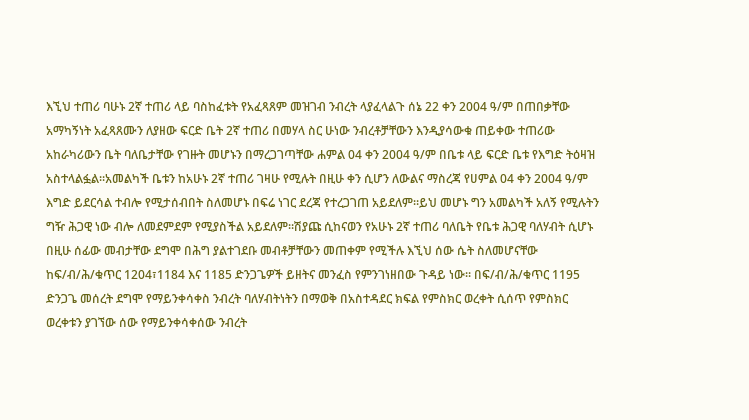እኚህ ተጠሪ ባሁኑ 2ኛ ተጠሪ ላይ ባስከፈቱት የአፈጻጸም መዝገብ ንብረት ላያፈላልጉ ሰኔ 22 ቀን 2004 ዓ/ም በጠበቃቸው አማካኝነት አፈጻጸሙን ለያዘው ፍርድ ቤት 2ኛ ተጠሪ በመሃላ ስር ሁነው ንብረቶቻቸውን እንዲያሳውቁ ጠይቀው ተጠሪው አከራካሪውን ቤት ባለቤታቸው የገዙት መሆኑን በማረጋገጣቸው ሐምል 04 ቀን 2004 ዓ/ም በቤቱ ላይ ፍርድ ቤቱ የእግድ ትዕዛዝ አስተላልፏል።አመልካች ቤቱን ከአሁኑ 2ኛ ተጠሪ ገዛሁ የሚሉት በዚሁ ቀን ሲሆን ለውልና ማስረጃ የሀምል 04 ቀን 2004 ዓ/ም እግድ ይደርሳል ተብሎ የሚታሰብበት ስለመሆኑ በፍሬ ነገር ደረጃ የተረጋገጠ አይደለም።ይህ መሆኑ ግን አመልካች አለኝ የሚሉትን ግዥ ሕጋዊ ነው ብሎ ለመደምደም የሚያስችል አይደለም።ሽያጩ ሲከናወን የአሁኑ 2ኛ ተጠሪ ባለቤት የቤቱ ሕጋዊ ባለሃብት ሲሆኑ በዚሁ ሰፊው መብታቸው ደግሞ በሕግ ያልተገደቡ መብቶቻቸውን መጠቀም የሚችሉ እኚህ ሰው ሴት ስለመሆናቸው ከፍ/ብ/ሕ/ቁጥር 1204፣1184 እና 1185 ድንጋጌዎች ይዘትና መንፈስ የምንገነዘበው ጉዳይ ነው። በፍ/ብ/ሕ/ቁጥር 1195 ድንጋጌ መሰረት ደግሞ የማይንቀሳቀስ ንብረት ባለሃብትነትን በማወቅ በአስተዳደር ክፍል የምስክር ወረቀት ሲሰጥ የምስክር ወረቀቱን ያገኘው ሰው የማይንቀሳቀሰው ንብረት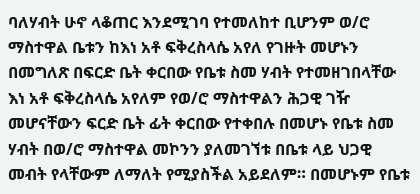ባለሃብት ሁኖ ላቆጠር እንደሚገባ የተመለከተ ቢሆንም ወ/ሮ ማስተዋል ቤቱን ከእነ አቶ ፍቅረስላሴ አየለ የገዙት መሆኑን በመግለጽ በፍርድ ቤት ቀርበው የቤቱ ስመ ሃብት የተመዘገበላቸው እነ አቶ ፍቅረስላሴ አየለም የወ/ሮ ማስተዋልን ሕጋዊ ገዥ መሆናቸውን ፍርድ ቤት ፊት ቀርበው የተቀበሉ በመሆኑ የቤቱ ስመ ሃብት በወ/ሮ ማስተዋል መኮንን ያለመገኘቱ በቤቱ ላይ ህጋዊ መብት የላቸውም ለማለት የሚያስችል አይደለም። በመሆኑም የቤቱ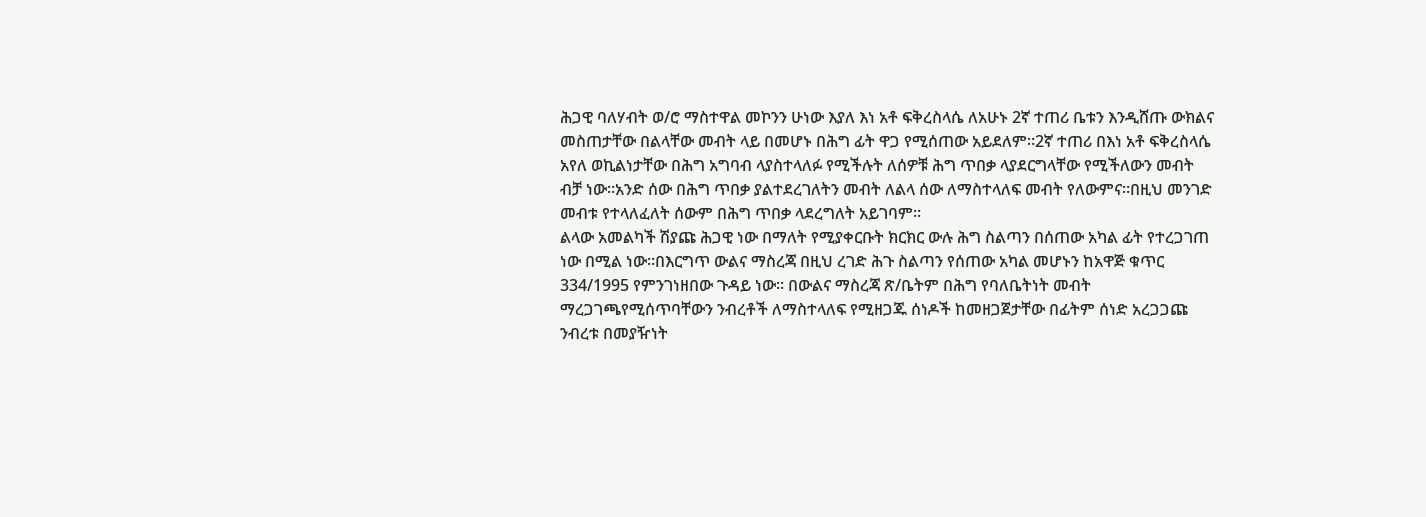ሕጋዊ ባለሃብት ወ/ሮ ማስተዋል መኮንን ሁነው እያለ እነ አቶ ፍቅረስላሴ ለአሁኑ 2ኛ ተጠሪ ቤቱን እንዲሸጡ ውክልና መስጠታቸው በልላቸው መብት ላይ በመሆኑ በሕግ ፊት ዋጋ የሚሰጠው አይደለም።2ኛ ተጠሪ በእነ አቶ ፍቅረስላሴ አየለ ወኪልነታቸው በሕግ አግባብ ላያስተላለፉ የሚችሉት ለሰዎቹ ሕግ ጥበቃ ላያደርግላቸው የሚችለውን መብት ብቻ ነው።አንድ ሰው በሕግ ጥበቃ ያልተደረገለትን መብት ለልላ ሰው ለማስተላለፍ መብት የለውምና።በዚህ መንገድ መብቱ የተላለፈለት ሰውም በሕግ ጥበቃ ላደረግለት አይገባም።
ልላው አመልካች ሽያጩ ሕጋዊ ነው በማለት የሚያቀርቡት ክርክር ውሉ ሕግ ስልጣን በሰጠው አካል ፊት የተረጋገጠ ነው በሚል ነው።በእርግጥ ውልና ማስረጃ በዚህ ረገድ ሕጉ ስልጣን የሰጠው አካል መሆኑን ከአዋጅ ቁጥር 334/1995 የምንገነዘበው ጉዳይ ነው። በውልና ማስረጃ ጽ/ቤትም በሕግ የባለቤትነት መብት ማረጋገጫየሚሰጥባቸውን ንብረቶች ለማስተላለፍ የሚዘጋጁ ሰነዶች ከመዘጋጀታቸው በፊትም ሰነድ አረጋጋጩ ንብረቱ በመያዥነት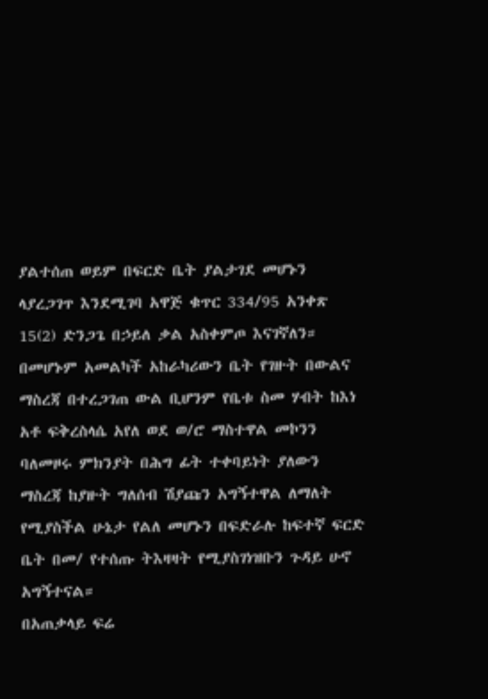ያልተሰጠ ወይም በፍርድ ቤት ያልታገደ መሆኑን ላያረጋገጥ እንደሚገባ አዋጅ ቁጥር 334/95 አንቀጽ 15(2) ድንጋጌ በኃይለ ቃል አስቀምጦ እናገኛለን። በመሆኑም አመልካች አከራካሪውን ቤት የገዙት በውልና ማስረጃ በተረጋገጠ ውል ቢሆንም የቤቱ ስመ ሃብት ከእነ አቶ ፍቅረስላሴ አየለ ወደ ወ/ሮ ማስተዋል መኮንን ባለመዞሩ ምክንያት በሕግ ፊት ተቀባይነት ያለውን ማስረጃ ከያዙት ግለሰብ ሽያጩን አግኝተዋል ለማለት የሚያስችል ሁኔታ የልለ መሆኑን በፍድራሉ ከፍተኛ ፍርድ ቤት በመ/ የተሰጡ ትእዛዛት የሚያስገነዝቡን ጉዳይ ሁኖ አግኝተናል።
በአጠቃላይ ፍሬ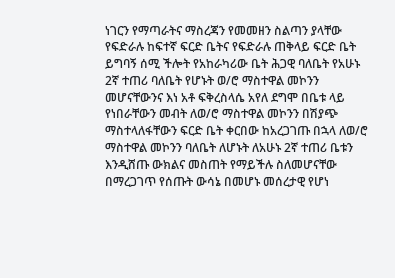ነገርን የማጣራትና ማስረጃን የመመዘን ስልጣን ያላቸው የፍድራሉ ከፍተኛ ፍርድ ቤትና የፍድራሉ ጠቅላይ ፍርድ ቤት ይግባኝ ሰሚ ችሎት የአከራካሪው ቤት ሕጋዊ ባለቤት የአሁኑ 2ኛ ተጠሪ ባለቤት የሆኑት ወ/ሮ ማስተዋል መኮንን መሆናቸውንና እነ አቶ ፍቅረስላሴ አየለ ደግሞ በቤቱ ላይ የነበራቸውን መብት ለወ/ሮ ማስተዋል መኮንን በሽያጭ ማስተላለፋቸውን ፍርድ ቤት ቀርበው ከአረጋገጡ በኋላ ለወ/ሮ ማስተዋል መኮንን ባለቤት ለሆኑት ለአሁኑ 2ኛ ተጠሪ ቤቱን እንዲሸጡ ውክልና መስጠት የማይችሉ ስለመሆናቸው በማረጋገጥ የሰጡት ውሳኔ በመሆኑ መሰረታዊ የሆነ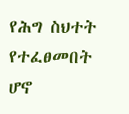የሕግ ስህተት የተፈፀመበት ሆኖ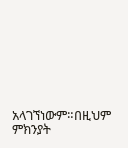አላገኘነውም።በዚህም ምክንያት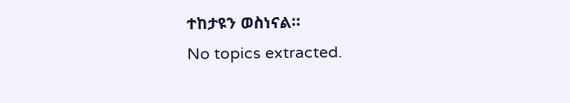ተከታዩን ወስነናል።
No topics extracted.